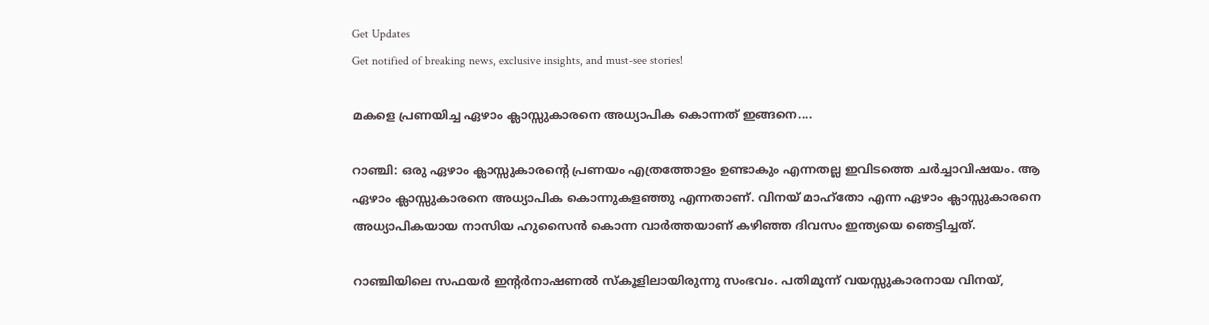Get Updates
Get notified of breaking news, exclusive insights, and must-see stories!

മകളെ പ്രണയിച്ച ഏഴാം ക്ലാസ്സുകാരനെ അധ്യാപിക കൊന്നത് ഇങ്ങനെ....

റാഞ്ചി: ഒരു ഏഴാം ക്ലാസ്സുകാരന്റെ പ്രണയം എത്രത്തോളം ഉണ്ടാകും എന്നതല്ല ഇവിടത്തെ ചര്‍ച്ചാവിഷയം. ആ ഏഴാം ക്ലാസ്സുകാരനെ അധ്യാപിക കൊന്നുകളഞ്ഞു എന്നതാണ്. വിനയ് മാഹ്‌തോ എന്ന ഏഴാം ക്ലാസ്സുകാരനെ അധ്യാപികയായ നാസിയ ഹുസൈന്‍ കൊന്ന വാര്‍ത്തയാണ് കഴിഞ്ഞ ദിവസം ഇന്ത്യയെ ഞെട്ടിച്ചത്.

റാഞ്ചിയിലെ സഫയര്‍ ഇന്റര്‍നാഷണല്‍ സ്‌കൂളിലായിരുന്നു സംഭവം. പതിമൂന്ന് വയസ്സുകാരനായ വിനയ്,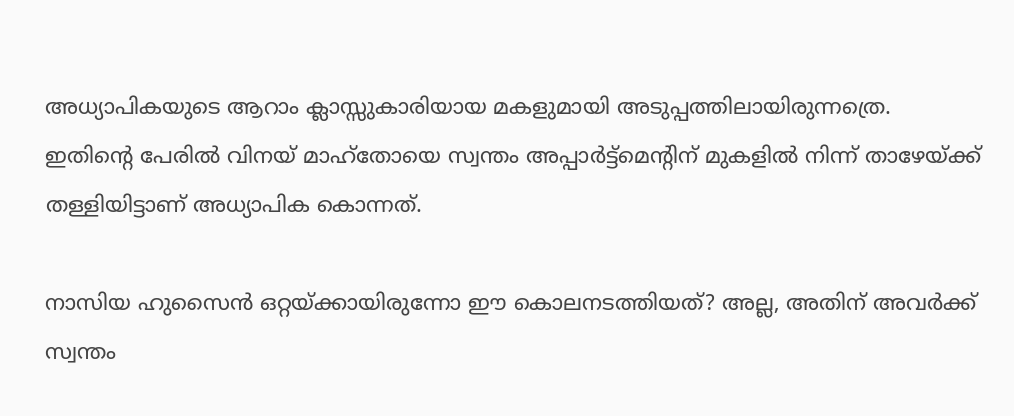അധ്യാപികയുടെ ആറാം ക്ലാസ്സുകാരിയായ മകളുമായി അടുപ്പത്തിലായിരുന്നത്രെ. ഇതിന്റെ പേരില്‍ വിനയ് മാഹ്‌തോയെ സ്വന്തം അപ്പാര്‍ട്ട്‌മെന്റിന് മുകളില്‍ നിന്ന് താഴേയ്ക്ക് തള്ളിയിട്ടാണ് അധ്യാപിക കൊന്നത്.

നാസിയ ഹുസൈന്‍ ഒറ്റയ്ക്കായിരുന്നോ ഈ കൊലനടത്തിയത്? അല്ല, അതിന് അവര്‍ക്ക് സ്വന്തം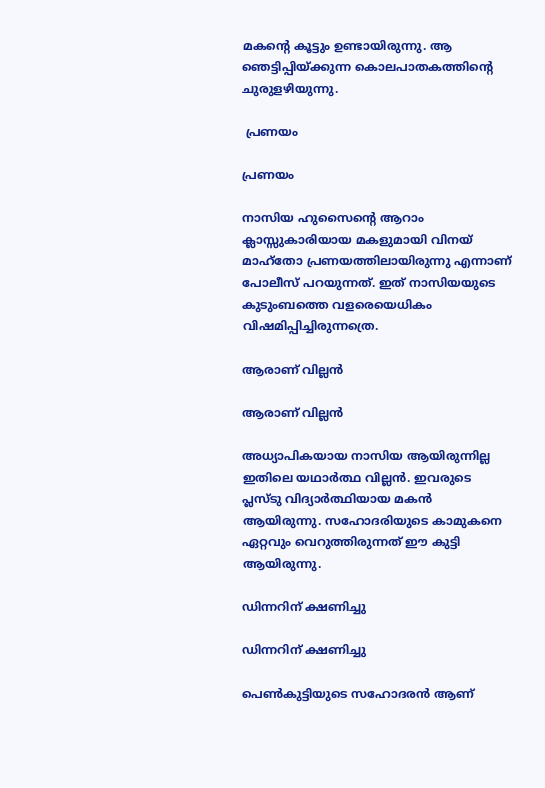മകന്റെ കൂട്ടും ഉണ്ടായിരുന്നു. ആ ഞെട്ടിപ്പിയ്ക്കുന്ന കൊലപാതകത്തിന്റെ ചുരുളഴിയുന്നു.

 പ്രണയം

പ്രണയം

നാസിയ ഹുസൈന്റെ ആറാം ക്ലാസ്സുകാരിയായ മകളുമായി വിനയ് മാഹ്‌തോ പ്രണയത്തിലായിരുന്നു എന്നാണ് പോലീസ് പറയുന്നത്. ഇത് നാസിയയുടെ കുടുംബത്തെ വളരെയെധികം വിഷമിപ്പിച്ചിരുന്നത്രെ.

ആരാണ് വില്ലന്‍

ആരാണ് വില്ലന്‍

അധ്യാപികയായ നാസിയ ആയിരുന്നില്ല ഇതിലെ യഥാര്‍ത്ഥ വില്ലന്‍. ഇവരുടെ പ്ലസ്ടു വിദ്യാര്‍ത്ഥിയായ മകന്‍ ആയിരുന്നു. സഹോദരിയുടെ കാമുകനെ ഏറ്റവും വെറുത്തിരുന്നത് ഈ കുട്ടി ആയിരുന്നു.

ഡിന്നറിന് ക്ഷണിച്ചു

ഡിന്നറിന് ക്ഷണിച്ചു

പെണ്‍കുട്ടിയുടെ സഹോദരന്‍ ആണ്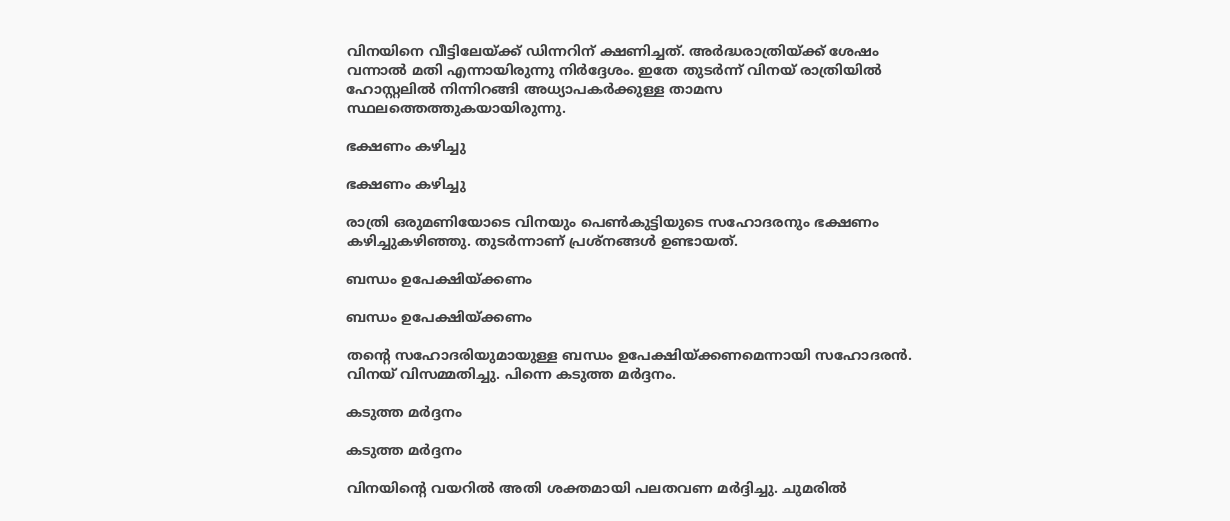വിനയിനെ വീട്ടിലേയ്ക്ക് ഡിന്നറിന് ക്ഷണിച്ചത്. അര്‍ദ്ധരാത്രിയ്ക്ക് ശേഷം വന്നാല്‍ മതി എന്നായിരുന്നു നിര്‍ദ്ദേശം. ഇതേ തുടര്‍ന്ന് വിനയ് രാത്രിയില്‍ ഹോസ്റ്റലില്‍ നിന്നിറങ്ങി അധ്യാപകര്‍ക്കുള്ള താമസ സ്ഥലത്തെത്തുകയായിരുന്നു.

ഭക്ഷണം കഴിച്ചു

ഭക്ഷണം കഴിച്ചു

രാത്രി ഒരുമണിയോടെ വിനയും പെണ്‍കുട്ടിയുടെ സഹോദരനും ഭക്ഷണം കഴിച്ചുകഴിഞ്ഞു. തുടര്‍ന്നാണ് പ്രശ്‌നങ്ങള്‍ ഉണ്ടായത്.

ബന്ധം ഉപേക്ഷിയ്ക്കണം

ബന്ധം ഉപേക്ഷിയ്ക്കണം

തന്റെ സഹോദരിയുമായുള്ള ബന്ധം ഉപേക്ഷിയ്ക്കണമെന്നായി സഹോദരന്‍. വിനയ് വിസമ്മതിച്ചു. പിന്നെ കടുത്ത മര്‍ദ്ദനം.

കടുത്ത മര്‍ദ്ദനം

കടുത്ത മര്‍ദ്ദനം

വിനയിന്റെ വയറില്‍ അതി ശക്തമായി പലതവണ മര്‍ദ്ദിച്ചു. ചുമരില്‍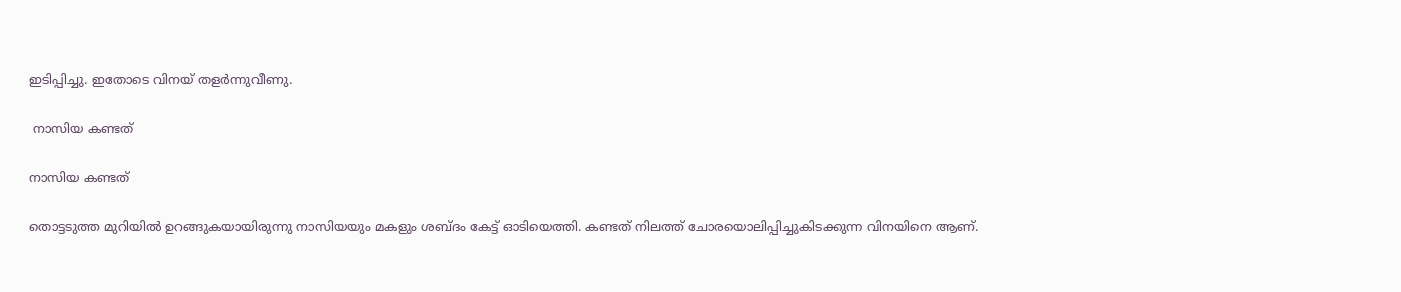ഇടിപ്പിച്ചു. ഇതോടെ വിനയ് തളര്‍ന്നുവീണു.

 നാസിയ കണ്ടത്

നാസിയ കണ്ടത്

തൊട്ടടുത്ത മുറിയില്‍ ഉറങ്ങുകയായിരുന്നു നാസിയയും മകളും ശബ്ദം കേട്ട് ഓടിയെത്തി. കണ്ടത് നിലത്ത് ചോരയൊലിപ്പിച്ചുകിടക്കുന്ന വിനയിനെ ആണ്.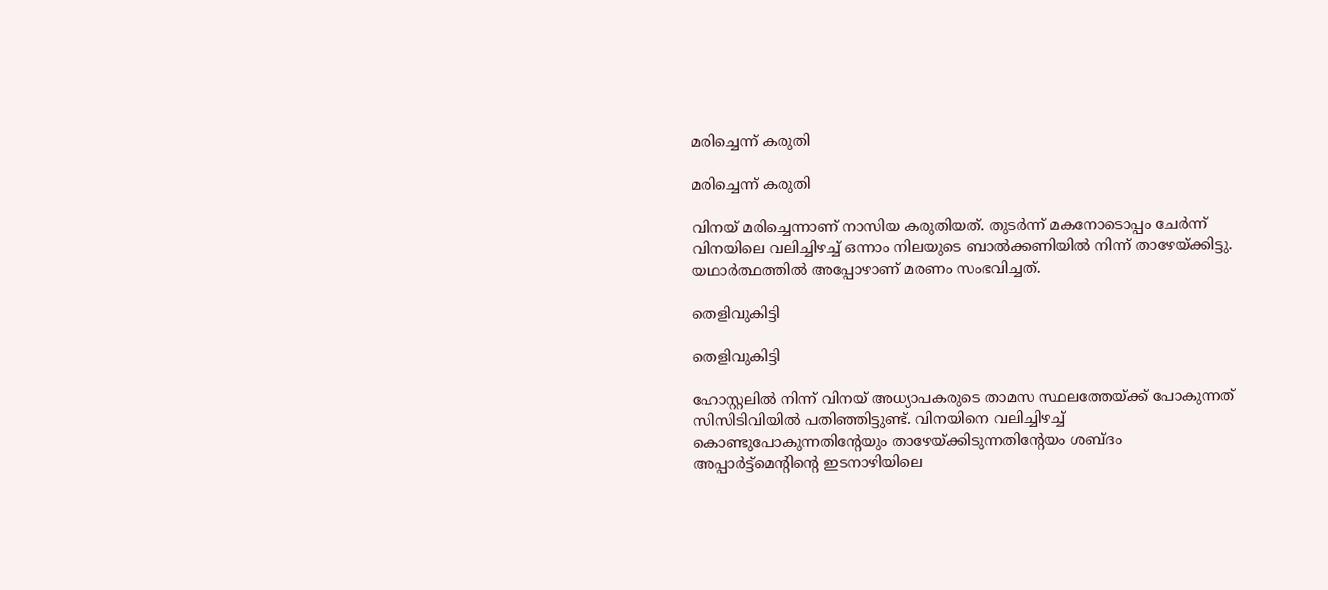മരിച്ചെന്ന് കരുതി

മരിച്ചെന്ന് കരുതി

വിനയ് മരിച്ചെന്നാണ് നാസിയ കരുതിയത്. തുടര്‍ന്ന് മകനോടൊപ്പം ചേര്‍ന്ന് വിനയിലെ വലിച്ചിഴച്ച് ഒന്നാം നിലയുടെ ബാല്‍ക്കണിയില്‍ നിന്ന് താഴേയ്ക്കിട്ടു. യഥാര്‍ത്ഥത്തില്‍ അപ്പോഴാണ് മരണം സംഭവിച്ചത്.

തെളിവുകിട്ടി

തെളിവുകിട്ടി

ഹോസ്റ്റലില്‍ നിന്ന് വിനയ് അധ്യാപകരുടെ താമസ സ്ഥലത്തേയ്ക്ക് പോകുന്നത് സിസിടിവിയില്‍ പതിഞ്ഞിട്ടുണ്ട്. വിനയിനെ വലിച്ചിഴച്ച് കൊണ്ടുപോകുന്നതിന്റേയും താഴേയ്ക്കിടുന്നതിന്റേയം ശബ്ദം അപ്പാര്‍ട്ട്‌മെന്റിന്റെ ഇടനാഴിയിലെ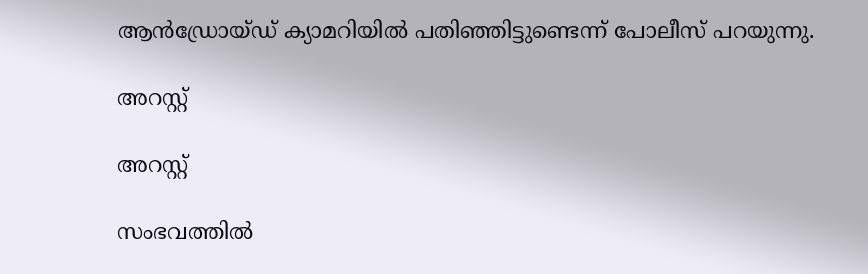ആന്‍ഡ്രോയ്ഡ് ക്യാമറിയില്‍ പതിഞ്ഞിട്ടുണ്ടെന്ന് പോലീസ് പറയുന്നു.

അറസ്റ്റ്

അറസ്റ്റ്

സംഭവത്തില്‍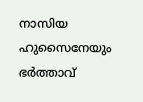നാസിയ ഹുസൈനേയും ഭര്‍ത്താവ്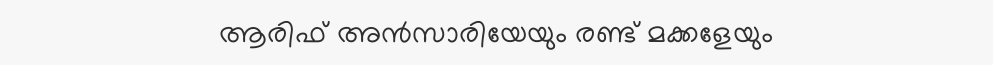ആരിഫ് അന്‍സാരിയേയും രണ്ട് മക്കളേയും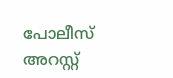പോലീസ് അറസ്റ്റ്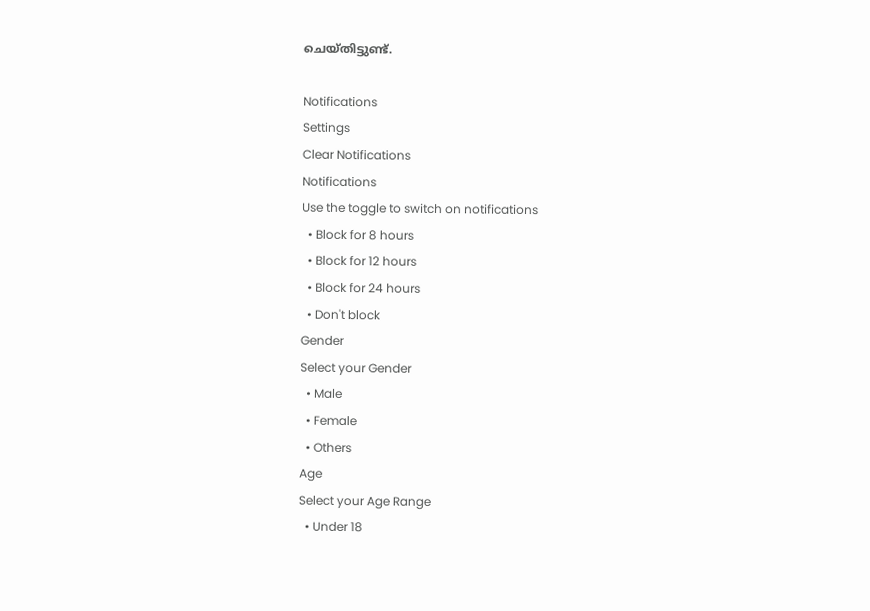ചെയ്തിട്ടുണ്ട്.

Notifications
Settings
Clear Notifications
Notifications
Use the toggle to switch on notifications
  • Block for 8 hours
  • Block for 12 hours
  • Block for 24 hours
  • Don't block
Gender
Select your Gender
  • Male
  • Female
  • Others
Age
Select your Age Range
  • Under 18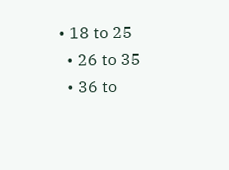• 18 to 25
  • 26 to 35
  • 36 to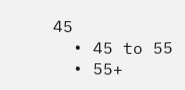45
  • 45 to 55
  • 55+